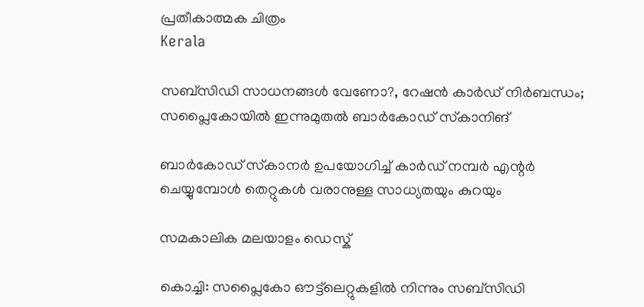പ്രതീകാത്മക ചിത്രം
Kerala

സബ്‌സിഡി സാധനങ്ങള്‍ വേണോ?, റേഷന്‍ കാര്‍ഡ് നിര്‍ബന്ധം; സപ്ലൈകോയില്‍ ഇന്നുമുതല്‍ ബാര്‍കോഡ് സ്‌കാനിങ്

ബാര്‍കോഡ് സ്‌കാനര്‍ ഉപയോഗിച്ച് കാര്‍ഡ് നമ്പര്‍ എന്റര്‍ ചെയ്യുമ്പോള്‍ തെറ്റുകള്‍ വരാനുള്ള സാധ്യതയും കുറയും

സമകാലിക മലയാളം ഡെസ്ക്

കൊച്ചി: സപ്ലൈകോ ഔട്ട്‌ലെറ്റുകളില്‍ നിന്നും സബ്‌സിഡി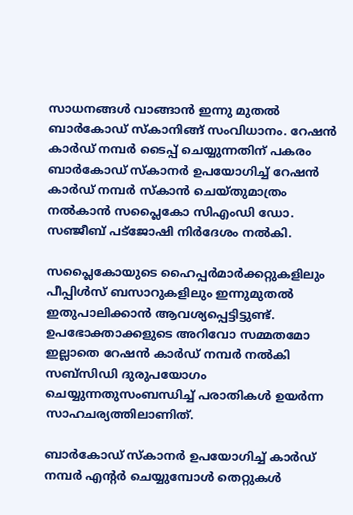സാധനങ്ങള്‍ വാങ്ങാന്‍ ഇന്നു മുതല്‍ ബാര്‍കോഡ് സ്‌കാനിങ്ങ് സംവിധാനം. റേഷന്‍ കാര്‍ഡ് നമ്പര്‍ ടൈപ്പ് ചെയ്യുന്നതിന് പകരം ബാര്‍കോഡ് സ്‌കാനര്‍ ഉപയോഗിച്ച് റേഷന്‍ കാര്‍ഡ് നമ്പര്‍ സ്‌കാന്‍ ചെയ്തുമാത്രം നല്‍കാന്‍ സപ്ലൈകോ സിഎംഡി ഡോ. സഞ്ജീബ് പട്‌ജോഷി നിര്‍ദേശം നല്‍കി.

സപ്ലൈകോയുടെ ഹൈപ്പര്‍മാര്‍ക്കറ്റുകളിലും പീപ്പിള്‍സ് ബസാറുകളിലും ഇന്നുമുതല്‍ ഇതുപാലിക്കാന്‍ ആവശ്യപ്പെട്ടിട്ടുണ്ട്. ഉപഭോക്താക്കളുടെ അറിവോ സമ്മതമോ ഇല്ലാതെ റേഷന്‍ കാര്‍ഡ് നമ്പര്‍ നല്‍കി സബ്‌സിഡി ദുരുപയോഗം ചെയ്യുന്നതുസംബന്ധിച്ച് പരാതികള്‍ ഉയര്‍ന്ന സാഹചര്യത്തിലാണിത്.

ബാര്‍കോഡ് സ്‌കാനര്‍ ഉപയോഗിച്ച് കാര്‍ഡ് നമ്പര്‍ എന്റര്‍ ചെയ്യുമ്പോള്‍ തെറ്റുകള്‍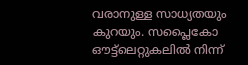വരാനുള്ള സാധ്യതയും കുറയും. സപ്ലൈകോ ഔട്ട്‌ലെറ്റുകലില്‍ നിന്ന്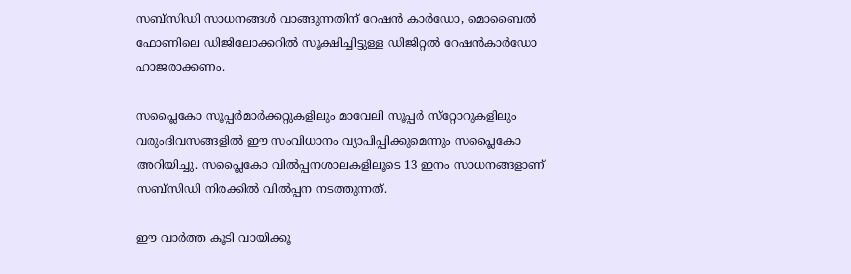സബ്‌സിഡി സാധനങ്ങള്‍ വാങ്ങുന്നതിന് റേഷന്‍ കാര്‍ഡോ, മൊബൈല്‍ ഫോണിലെ ഡിജിലോക്കറില്‍ സൂക്ഷിച്ചിട്ടുള്ള ഡിജിറ്റല്‍ റേഷന്‍കാര്‍ഡോ ഹാജരാക്കണം.

സപ്ലൈകോ സൂപ്പര്‍മാര്‍ക്കറ്റുകളിലും മാവേലി സൂപ്പര്‍ സ്‌റ്റോറുകളിലും വരുംദിവസങ്ങളില്‍ ഈ സംവിധാനം വ്യാപിപ്പിക്കുമെന്നും സപ്ലൈകോ അറിയിച്ചു. സപ്ലൈകോ വില്‍പ്പനശാലകളിലൂടെ 13 ഇനം സാധനങ്ങളാണ് സബ്‌സിഡി നിരക്കില്‍ വില്‍പ്പന നടത്തുന്നത്.

ഈ വാര്‍ത്ത കൂടി വായിക്കൂ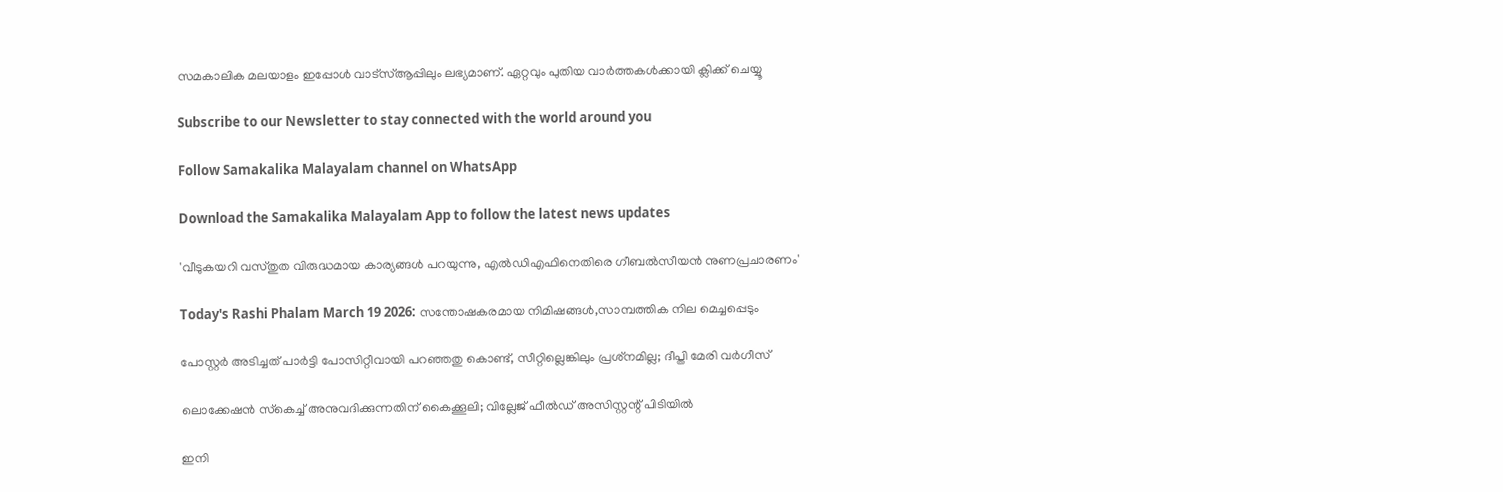സമകാലിക മലയാളം ഇപ്പോള്‍ വാട്‌സ്ആപ്പിലും ലഭ്യമാണ്. ഏറ്റവും പുതിയ വാര്‍ത്തകള്‍ക്കായി ക്ലിക്ക് ചെയ്യൂ

Subscribe to our Newsletter to stay connected with the world around you

Follow Samakalika Malayalam channel on WhatsApp

Download the Samakalika Malayalam App to follow the latest news updates

'വീടുകയറി വസ്തുത വിരുദ്ധമായ കാര്യങ്ങള്‍ പറയുന്നു, എല്‍ഡിഎഫിനെതിരെ ഗീബല്‍സീയന്‍ നുണപ്രചാരണം'

Today's Rashi Phalam March 19 2026: സന്തോഷകരമായ നിമിഷങ്ങൾ,സാമ്പത്തിക നില മെച്ചപ്പെടും

പോസ്റ്റര്‍ അടിച്ചത് പാര്‍ട്ടി പോസിറ്റീവായി പറഞ്ഞതു കൊണ്ട്, സീറ്റില്ലെങ്കിലും പ്രശ്‌നമില്ല; ദീപ്തി മേരി വര്‍ഗീസ്

ലൊക്കേഷന്‍ സ്‌കെച്ച് അനുവദിക്കുന്നതിന് കൈക്കൂലി; വില്ലേജ് ഫീല്‍ഡ് അസിസ്റ്റന്റ് പിടിയില്‍

ഇനി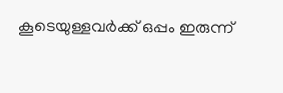കൂടെയുള്ളവര്‍ക്ക് ഒപ്പം ഇരുന്ന്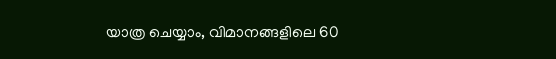യാത്ര ചെയ്യാം, വിമാനങ്ങളിലെ 60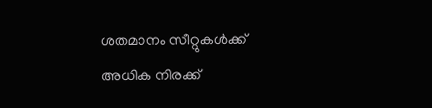ശതമാനം സീറ്റുകള്‍ക്ക് അധിക നിരക്ക്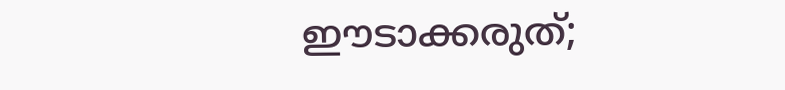ഈടാക്കരുത്;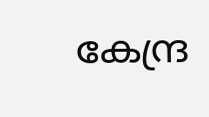കേന്ദ്ര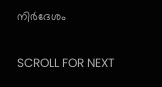നിര്‍ദേശം

SCROLL FOR NEXT